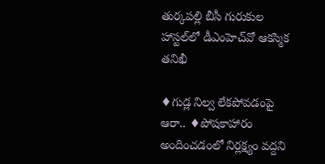తుర్కపల్లి బీసీ గురుకుల హాస్టల్‌లో డీఎంహెచ్‌వో ఆకస్మిక తనిఖీ

♦గుడ్ల నిల్వ లేకపోవడంపై ఆరా.. ♦పోషకాహారం అందించడంలో నిర్లక్ష్యం వద్దని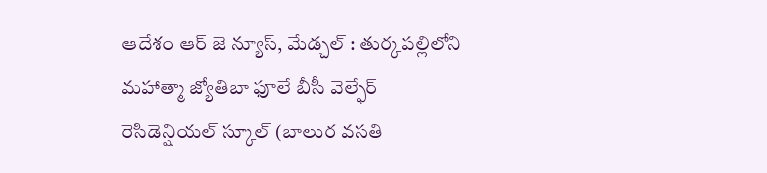ఆదేశం ఆర్ జె న్యూస్, మేడ్చల్ : తుర్కపల్లిలోని మహాత్మా జ్యోతిబా ఫూలే బీసీ వెల్ఫేర్ రెసిడెన్షియల్ స్కూల్ (బాలుర వసతి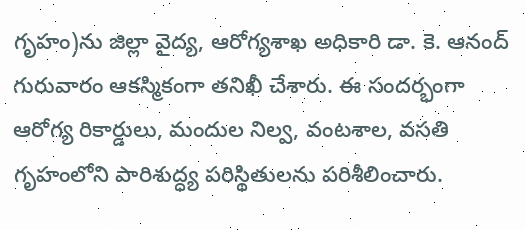గృహం)ను జిల్లా వైద్య, ఆరోగ్యశాఖ అధికారి డా. కె. ఆనంద్ గురువారం ఆకస్మికంగా తనిఖీ చేశారు. ఈ సందర్భంగా ఆరోగ్య రికార్డులు, మందుల నిల్వ, వంటశాల, వసతి గృహంలోని పారిశుద్ధ్య పరిస్థితులను పరిశీలించారు.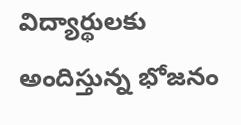విద్యార్థులకు అందిస్తున్న భోజనం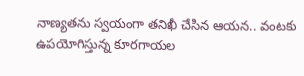నాణ్యతను స్వయంగా తనిఖీ చేసిన ఆయన.. వంటకు ఉపయోగిస్తున్న కూరగాయల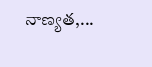నాణ్యత,...